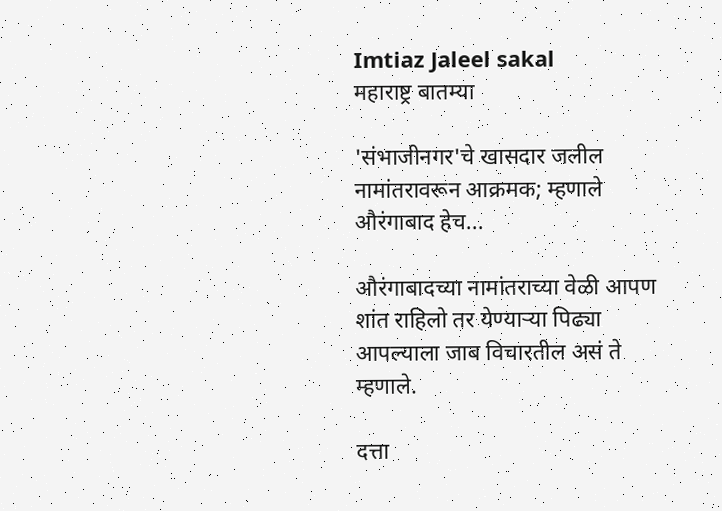Imtiaz Jaleel sakal
महाराष्ट्र बातम्या

'संभाजीनगर'चे खासदार जलील नामांतरावरून आक्रमक; म्हणाले औरंगाबाद हेच...

औरंगाबादच्या नामांतराच्या वेळी आपण शांत राहिलो तर येण्याऱ्या पिढ्या आपल्याला जाब विचारतील असं ते म्हणाले.

दत्ता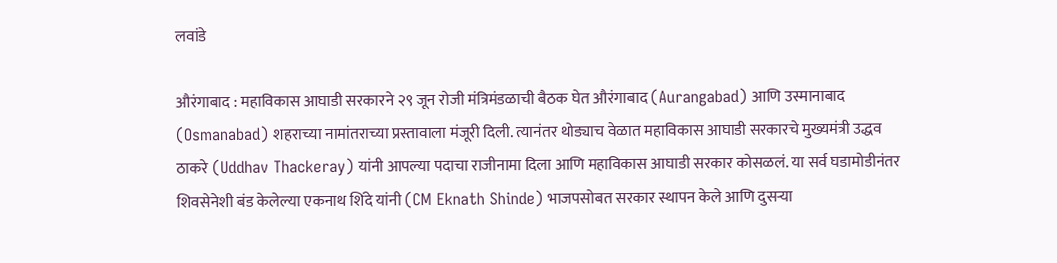लवांडे

औरंगाबाद : महाविकास आघाडी सरकारने २९ जून रोजी मंत्रिमंडळाची बैठक घेत औरंगाबाद (Aurangabad) आणि उस्मानाबाद (Osmanabad) शहराच्या नामांतराच्या प्रस्तावाला मंजूरी दिली. त्यानंतर थोड्याच वेळात महाविकास आघाडी सरकारचे मुख्यमंत्री उद्धव ठाकरे (Uddhav Thackeray) यांनी आपल्या पदाचा राजीनामा दिला आणि महाविकास आघाडी सरकार कोसळलं. या सर्व घडामोडीनंतर शिवसेनेशी बंड केलेल्या एकनाथ शिंदे यांनी (CM Eknath Shinde) भाजपसोबत सरकार स्थापन केले आणि दुसऱ्या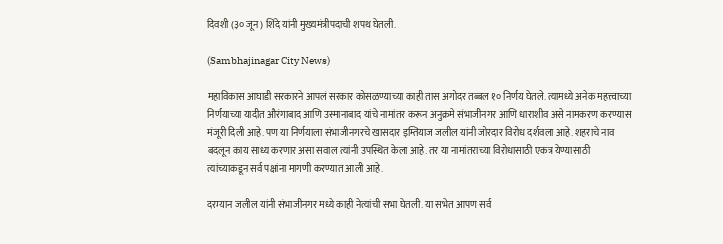दिवशी (३० जून) शिंदे यांनी मुख्यमंत्रीपदाची शपथ घेतली.

(Sambhajinagar City News)

महाविकास आघाडी सरकारने आपलं सरकार कोसळण्याच्या काही तास अगोदर तब्बल १० निर्णय घेतले. त्यामध्ये अनेक महत्त्वाच्या निर्णयाच्या यादीत औरंगाबाद आणि उस्मानाबाद यांचे नामांतर करून अनुक्रमे संभाजीनगर आणि धाराशीव असे नामकरण करण्यास मंजूरी दिली आहे. पण या निर्णयाला संभाजीनगरचे खासदार इम्तियाज जलील यांनी जोरदार विरोध दर्शवला आहे. शहराचे नाव बदलून काय साध्य करणार असा सवाल त्यांनी उपस्थित केला आहे. तर या नामांतराच्या विरोधासाठी एकत्र येण्यासाठी त्यांच्याकडून सर्व पक्षांना मागणी करण्यात आली आहे.

दरम्यान जलील यांनी संभाजीनगर मध्ये काही नेत्यांची सभा घेतली. या सभेत आपण सर्व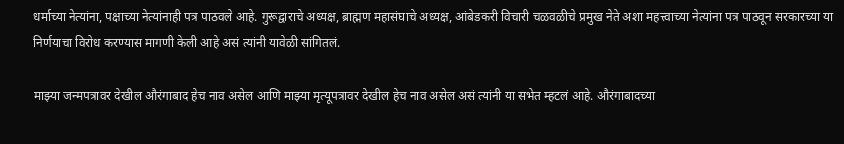धर्माच्या नेत्यांना, पक्षाच्या नेत्यांनाही पत्र पाठवले आहे. गुरूद्वाराचे अध्यक्ष, ब्राह्मण महासंघाचे अध्यक्ष, आंबेडकरी विचारी चळवळीचे प्रमुख नेते अशा महत्त्वाच्या नेत्यांना पत्र पाठवून सरकारच्या या निर्णयाचा विरोध करण्यास मागणी केली आहे असं त्यांनी यावेळी सांगितलं.

माझ्या जन्मपत्रावर देखील औरंगाबाद हेच नाव असेल आणि माझ्या मृत्यूपत्रावर देखील हेच नाव असेल असं त्यांनी या सभेत म्हटलं आहे. औरंगाबादच्या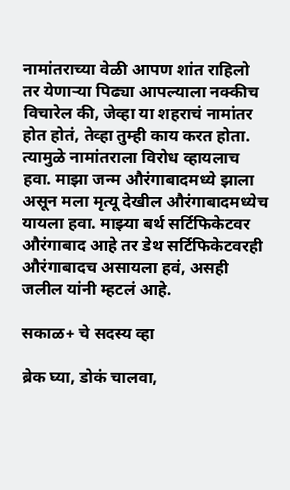नामांतराच्या वेळी आपण शांत राहिलो तर येणाऱ्या पिढ्या आपल्याला नक्कीच विचारेल की, जेव्हा या शहराचं नामांतर होत होतं, तेव्हा तुम्ही काय करत होता. त्यामुळे नामांतराला विरोध व्हायलाच हवा. माझा जन्म औरंगाबादमध्ये झाला असून मला मृत्यू देखील औरंगाबादमध्येच यायला हवा. माझ्या बर्थ सर्टिफिकेटवर औरंगाबाद आहे तर डेथ सर्टिफिकेटवरही औरंगाबादच असायला हवं, असही जलील यांनी म्हटलं आहे.

सकाळ+ चे सदस्य व्हा

ब्रेक घ्या, डोकं चालवा,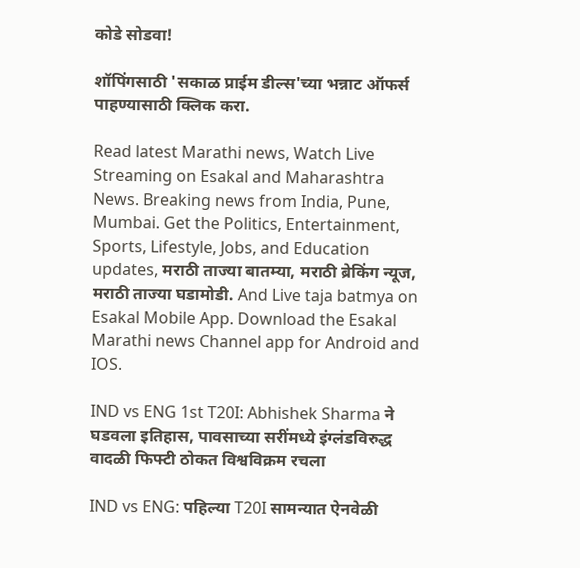कोडे सोडवा!

शॉपिंगसाठी 'सकाळ प्राईम डील्स'च्या भन्नाट ऑफर्स पाहण्यासाठी क्लिक करा.

Read latest Marathi news, Watch Live Streaming on Esakal and Maharashtra News. Breaking news from India, Pune, Mumbai. Get the Politics, Entertainment, Sports, Lifestyle, Jobs, and Education updates, मराठी ताज्या बातम्या, मराठी ब्रेकिंग न्यूज, मराठी ताज्या घडामोडी. And Live taja batmya on Esakal Mobile App. Download the Esakal Marathi news Channel app for Android and IOS.

IND vs ENG 1st T20I: Abhishek Sharma ने घडवला इतिहास, पावसाच्या सरींमध्ये इंग्लंडविरुद्ध वादळी फिफ्टी ठोकत विश्वविक्रम रचला

IND vs ENG: पहिल्या T20I सामन्यात ऐनवेळी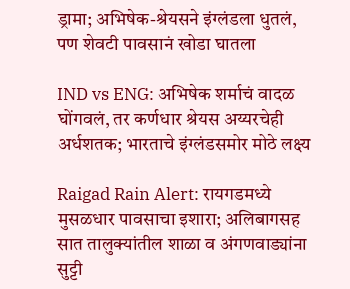ड्रामा; अभिषेक-श्रेयसने इंग्लंडला धुतलं, पण शेवटी पावसानं खोडा घातला

IND vs ENG: अभिषेक शर्माचं वादळ घोंगवलं, तर कर्णधार श्रेयस अय्यरचेही अर्धशतक; भारताचे इंग्लंडसमोर मोठे लक्ष्य

Raigad Rain Alert: रायगडमध्ये मुसळधार पावसाचा इशारा; अलिबागसह सात तालुक्यांतील शाळा व अंगणवाड्यांना सुट्टी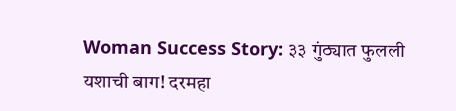Woman Success Story: ३३ गुंठ्यात फुलली यशाची बाग! दरमहा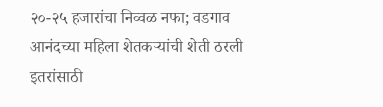२०-२५ हजारांचा निव्वळ नफा; वडगाव आनंदच्या महिला शेतकऱ्यांची शेती ठरली इतरांसाठी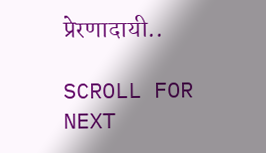प्रेरणादायी..

SCROLL FOR NEXT